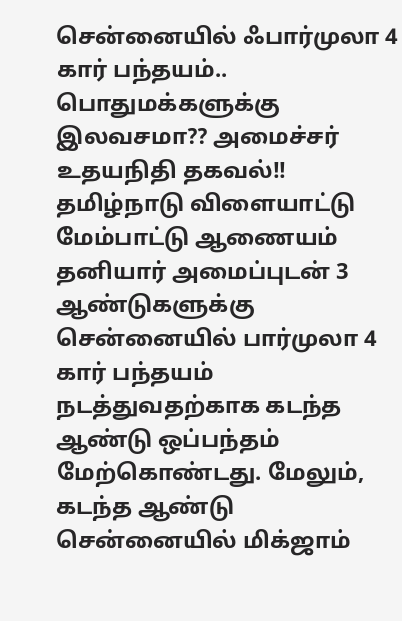சென்னையில் ஃபார்முலா 4 கார் பந்தயம்.. பொதுமக்களுக்கு இலவசமா?? அமைச்சர் உதயநிதி தகவல்!!
தமிழ்நாடு விளையாட்டு மேம்பாட்டு ஆணையம் தனியார் அமைப்புடன் 3 ஆண்டுகளுக்கு சென்னையில் பார்முலா 4 கார் பந்தயம் நடத்துவதற்காக கடந்த ஆண்டு ஒப்பந்தம் மேற்கொண்டது. மேலும், கடந்த ஆண்டு சென்னையில் மிக்ஜாம்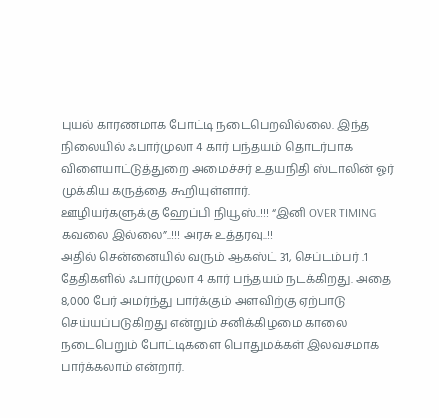புயல் காரணமாக போட்டி நடைபெறவில்லை. இந்த நிலையில் ஃபார்முலா 4 கார் பந்தயம் தொடர்பாக விளையாட்டுத்துறை அமைச்சர் உதயநிதி ஸ்டாலின் ஓர் முக்கிய கருத்தை கூறியுள்ளார்.
ஊழியர்களுக்கு ஹேப்பி நியூஸ்..!!! “இனி OVER TIMING கவலை இல்லை”..!!! அரசு உத்தரவு..!!
அதில் சென்னையில் வரும் ஆகஸ்ட் 31, செப்டம்பர் .1 தேதிகளில் ஃபார்முலா 4 கார் பந்தயம் நடக்கிறது. அதை 8,000 பேர் அமர்ந்து பார்க்கும் அளவிற்கு ஏற்பாடு செய்யப்படுகிறது என்றும் சனிக்கிழமை காலை நடைபெறும் போட்டிகளை பொதுமக்கள் இலவசமாக பார்க்கலாம் என்றார்.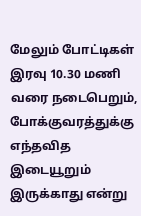மேலும் போட்டிகள் இரவு 10.30 மணி வரை நடைபெறும், போக்குவரத்துக்கு எந்தவித இடையூறும் இருக்காது என்று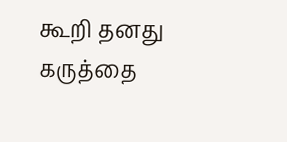கூறி தனது கருத்தை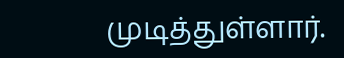முடித்துள்ளார்.